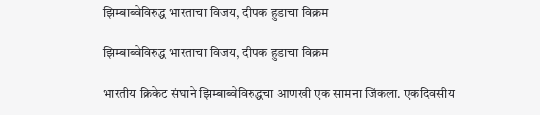झिम्बाब्वेविरुद्ध भारताचा विजय, दीपक हुडाचा विक्रम

झिम्बाब्वेविरुद्ध भारताचा विजय, दीपक हुडाचा विक्रम

भारतीय क्रिकेट संघाने झिम्बाब्वेविरुद्धचा आणखी एक सामना जिंकला. एकदिवसीय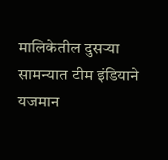मालिकेतील दुसऱ्या सामन्यात टीम इंडियाने यजमान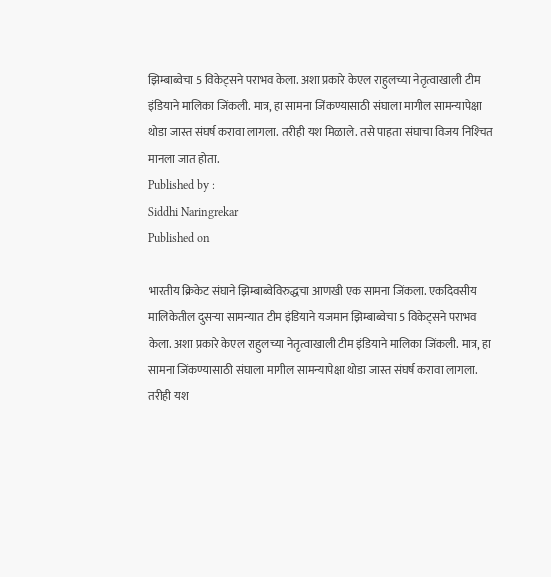झिम्बाब्वेचा 5 विकेट्सने पराभव केला. अशा प्रकारे केएल राहुलच्या नेतृत्वाखाली टीम इंडियाने मालिका जिंकली. मात्र, हा सामना जिंकण्यासाठी संघाला मागील सामन्यापेक्षा थोडा जास्त संघर्ष करावा लागला. तरीही यश मिळाले. तसे पाहता संघाचा विजय निश्‍चित मानला जात होता.
Published by :
Siddhi Naringrekar
Published on

भारतीय क्रिकेट संघाने झिम्बाब्वेविरुद्धचा आणखी एक सामना जिंकला. एकदिवसीय मालिकेतील दुसऱ्या सामन्यात टीम इंडियाने यजमान झिम्बाब्वेचा 5 विकेट्सने पराभव केला. अशा प्रकारे केएल राहुलच्या नेतृत्वाखाली टीम इंडियाने मालिका जिंकली. मात्र, हा सामना जिंकण्यासाठी संघाला मागील सामन्यापेक्षा थोडा जास्त संघर्ष करावा लागला. तरीही यश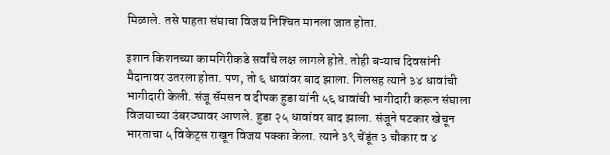मिळाले. तसे पाहता संघाचा विजय निश्‍चित मानला जात होता.

इशान किशनच्या कामगिरीकडे सर्वांचे लक्ष लागले होते. तोही बऱ्याच दिवसांनी मैदानावर उतरला होता. पण, तो ६ धावांवर बाद झाला. गिलसह त्याने ३४ धावांची भागीदारी केली. संजू सॅमसन व दीपक हुडा यांनी ५६ धावांची भागीदारी करून संघाला विजयाच्या उंबरठ्यावर आणले. हुडा २५ धावांवर बाद झाला. संजूने षटकार खेचून भारताचा ५ विकेट्स राखून विजय पक्का केला. त्याने ३९ चेंडूंत ३ चौकार व ४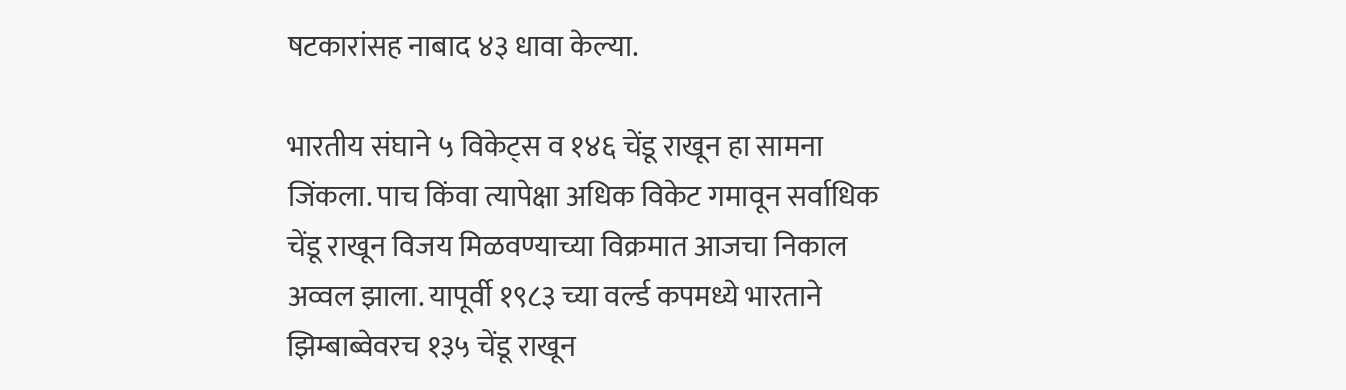षटकारांसह नाबाद ४३ धावा केल्या.

भारतीय संघाने ५ विकेट्स व १४६ चेंडू राखून हा सामना जिंकला. पाच किंवा त्यापेक्षा अधिक विकेट गमावून सर्वाधिक चेंडू राखून विजय मिळवण्याच्या विक्रमात आजचा निकाल अव्वल झाला. यापूर्वी १९८३ च्या वर्ल्ड कपमध्ये भारताने झिम्बाब्वेवरच १३५ चेंडू राखून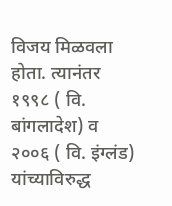विजय मिळवला होता. त्यानंतर १९९८ ( वि. बांगलादेश) व २००६ ( वि. इंग्लंड) यांच्याविरुद्ध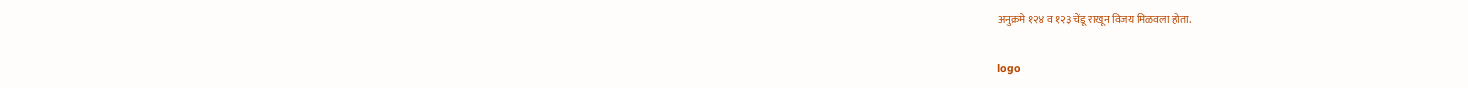अनुक्रमे १२४ व १२३ चेंडू राखून विजय मिळवला होता.

logo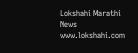Lokshahi Marathi News
www.lokshahi.com